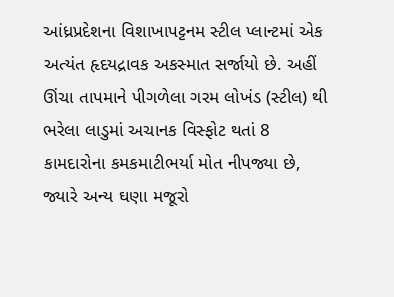આંધ્રપ્રદેશના વિશાખાપટ્ટનમ સ્ટીલ પ્લાન્ટમાં એક અત્યંત હૃદયદ્રાવક અકસ્માત સર્જાયો છે. અહીં ઊંચા તાપમાને પીગળેલા ગરમ લોખંડ (સ્ટીલ) થી ભરેલા લાડુમાં અચાનક વિસ્ફોટ થતાં 8 કામદારોના કમકમાટીભર્યા મોત નીપજ્યા છે, જ્યારે અન્ય ઘણા મજૂરો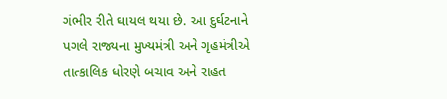ગંભીર રીતે ઘાયલ થયા છે. આ દુર્ઘટનાને પગલે રાજ્યના મુખ્યમંત્રી અને ગૃહમંત્રીએ તાત્કાલિક ધોરણે બચાવ અને રાહત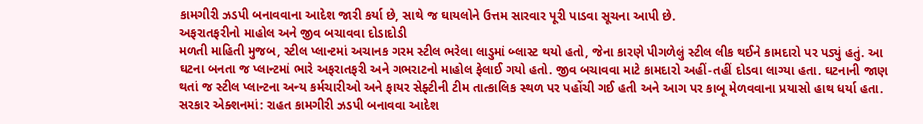કામગીરી ઝડપી બનાવવાના આદેશ જારી કર્યા છે, સાથે જ ઘાયલોને ઉત્તમ સારવાર પૂરી પાડવા સૂચના આપી છે.
અફરાતફરીનો માહોલ અને જીવ બચાવવા દોડાદોડી
મળતી માહિતી મુજબ, સ્ટીલ પ્લાન્ટમાં અચાનક ગરમ સ્ટીલ ભરેલા લાડુમાં બ્લાસ્ટ થયો હતો, જેના કારણે પીગળેલું સ્ટીલ લીક થઈને કામદારો પર પડ્યું હતું. આ ઘટના બનતા જ પ્લાન્ટમાં ભારે અફરાતફરી અને ગભરાટનો માહોલ ફેલાઈ ગયો હતો. જીવ બચાવવા માટે કામદારો અહીં-તહીં દોડવા લાગ્યા હતા. ઘટનાની જાણ થતાં જ સ્ટીલ પ્લાન્ટના અન્ય કર્મચારીઓ અને ફાયર સેફ્ટીની ટીમ તાત્કાલિક સ્થળ પર પહોંચી ગઈ હતી અને આગ પર કાબૂ મેળવવાના પ્રયાસો હાથ ધર્યા હતા.
સરકાર એક્શનમાં: રાહત કામગીરી ઝડપી બનાવવા આદેશ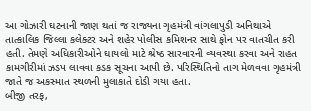આ ગોઝારી ઘટનાની જાણ થતાં જ રાજ્યના ગૃહમંત્રી વાંગલાપુડી અનિથાએ તાત્કાલિક જિલ્લા કલેક્ટર અને શહેર પોલીસ કમિશનર સાથે ફોન પર વાતચીત કરી હતી. તેમણે અધિકારીઓને ઘાયલો માટે શ્રેષ્ઠ સારવારની વ્યવસ્થા કરવા અને રાહત કામગીરીમાં ઝડપ લાવવા કડક સૂચના આપી છે. પરિસ્થિતિનો તાગ મેળવવા ગૃહમંત્રી જાતે જ અકસ્માત સ્થળની મુલાકાતે દોડી ગયા હતા.
બીજી તરફ,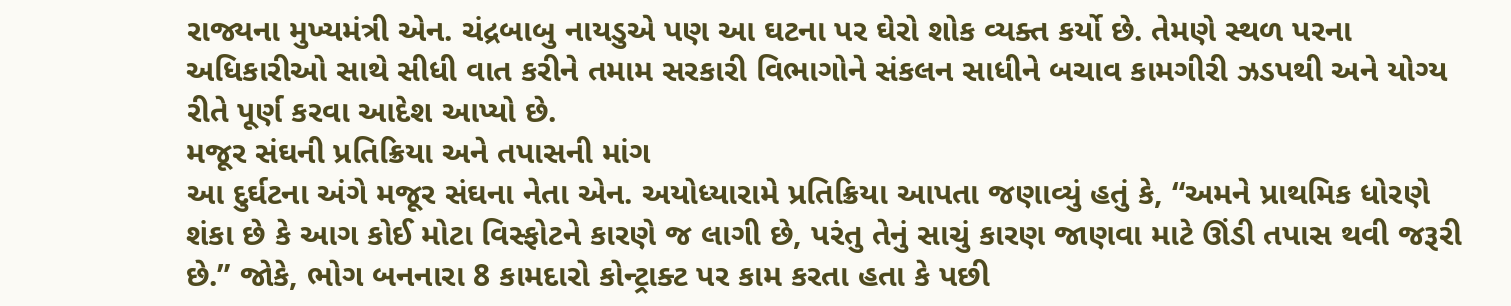રાજ્યના મુખ્યમંત્રી એન. ચંદ્રબાબુ નાયડુએ પણ આ ઘટના પર ઘેરો શોક વ્યક્ત કર્યો છે. તેમણે સ્થળ પરના અધિકારીઓ સાથે સીધી વાત કરીને તમામ સરકારી વિભાગોને સંકલન સાધીને બચાવ કામગીરી ઝડપથી અને યોગ્ય રીતે પૂર્ણ કરવા આદેશ આપ્યો છે.
મજૂર સંઘની પ્રતિક્રિયા અને તપાસની માંગ
આ દુર્ઘટના અંગે મજૂર સંઘના નેતા એન. અયોધ્યારામે પ્રતિક્રિયા આપતા જણાવ્યું હતું કે, “અમને પ્રાથમિક ધોરણે શંકા છે કે આગ કોઈ મોટા વિસ્ફોટને કારણે જ લાગી છે, પરંતુ તેનું સાચું કારણ જાણવા માટે ઊંડી તપાસ થવી જરૂરી છે.” જોકે, ભોગ બનનારા 8 કામદારો કોન્ટ્રાક્ટ પર કામ કરતા હતા કે પછી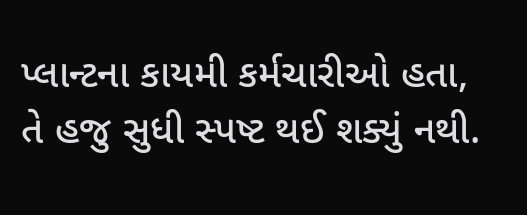પ્લાન્ટના કાયમી કર્મચારીઓ હતા, તે હજુ સુધી સ્પષ્ટ થઈ શક્યું નથી.